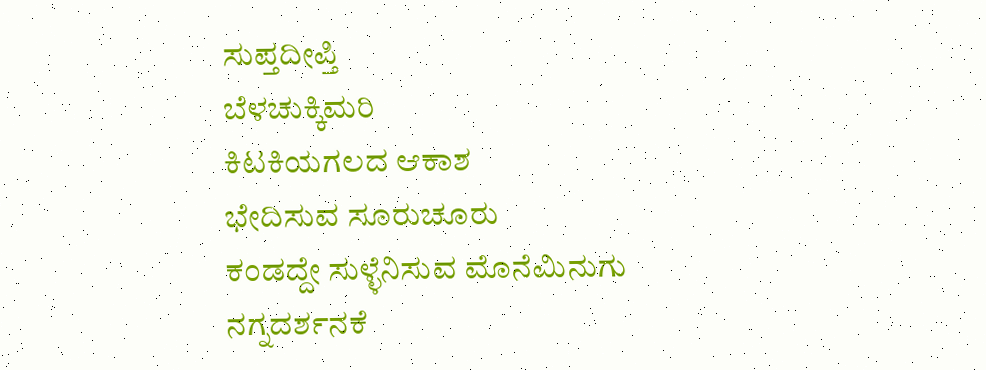ಸುಪ್ತದೀಪ್ತಿ
ಬೆಳಚುಕ್ಕಿಮರಿ
ಕಿಟಕಿಯಗಲದ ಆಕಾಶ
ಭೇದಿಸುವ ಸೂರುಚೂರು
ಕಂಡದ್ದೇ ಸುಳ್ಳೆನಿಸುವ ಮೊನೆಮಿನುಗು
ನಗ್ನದರ್ಶನಕೆ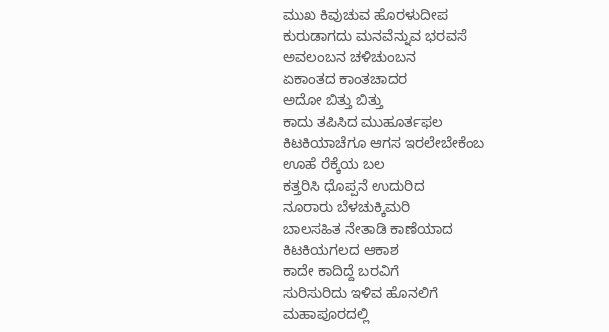ಮುಖ ಕಿವುಚುವ ಹೊರಳುದೀಪ
ಕುರುಡಾಗದು ಮನವೆನ್ನುವ ಭರವಸೆ
ಅವಲಂಬನ ಚಳಿಚುಂಬನ
ಏಕಾಂತದ ಕಾಂತಚಾದರ
ಅದೋ ಬಿತ್ತು ಬಿತ್ತು
ಕಾದು ತಪಿಸಿದ ಮುಹೂರ್ತಫಲ
ಕಿಟಕಿಯಾಚೆಗೂ ಆಗಸ ಇರಲೇಬೇಕೆಂಬ
ಊಹೆ ರೆಕ್ಕೆಯ ಬಲ
ಕತ್ತರಿಸಿ ಧೊಪ್ಪನೆ ಉದುರಿದ
ನೂರಾರು ಬೆಳಚುಕ್ಕಿಮರಿ
ಬಾಲಸಹಿತ ನೇತಾಡಿ ಕಾಣೆಯಾದ
ಕಿಟಕಿಯಗಲದ ಆಕಾಶ
ಕಾದೇ ಕಾದಿದ್ದೆ ಬರವಿಗೆ
ಸುರಿಸುರಿದು ಇಳಿವ ಹೊನಲಿಗೆ
ಮಹಾಪೂರದಲ್ಲಿ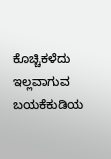ಕೊಚ್ಚಿಕಳೆದು
ಇಲ್ಲವಾಗುವ ಬಯಕೆಕುಡಿಯ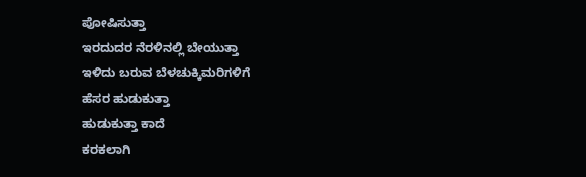ಪೋಷಿಸುತ್ತಾ
ಇರದುದರ ನೆರಳಿನಲ್ಲಿ ಬೇಯುತ್ತಾ
ಇಳಿದು ಬರುವ ಬೆಳಚುಕ್ಕಿಮರಿಗಳಿಗೆ
ಹೆಸರ ಹುಡುಕುತ್ತಾ
ಹುಡುಕುತ್ತಾ ಕಾದೆ
ಕರಕಲಾಗಿ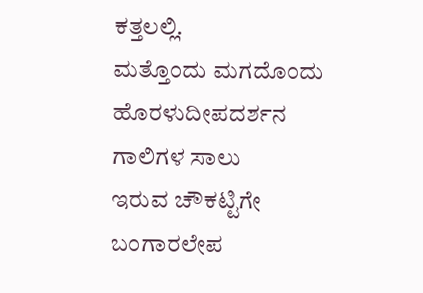ಕತ್ತಲಲ್ಲಿ.
ಮತ್ತೊಂದು ಮಗದೊಂದು
ಹೊರಳುದೀಪದರ್ಶನ
ಗಾಲಿಗಳ ಸಾಲು
ಇರುವ ಚೌಕಟ್ಟಿಗೇ ಬಂಗಾರಲೇಪ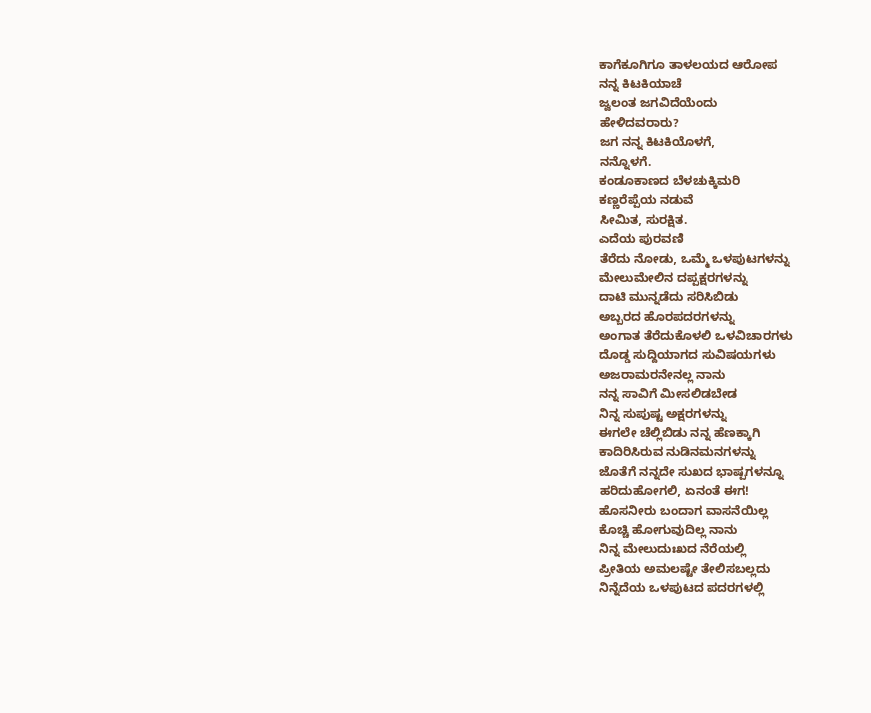ಕಾಗೆಕೂಗಿಗೂ ತಾಳಲಯದ ಆರೋಪ
ನನ್ನ ಕಿಟಕಿಯಾಚೆ
ಜ್ವಲಂತ ಜಗವಿದೆಯೆಂದು
ಹೇಳಿದವರಾರು?
ಜಗ ನನ್ನ ಕಿಟಕಿಯೊಳಗೆ,
ನನ್ನೊಳಗೆ.
ಕಂಡೂಕಾಣದ ಬೆಳಚುಕ್ಕಿಮರಿ
ಕಣ್ಣರೆಪ್ಪೆಯ ನಡುವೆ
ಸೀಮಿತ, ಸುರಕ್ಷಿತ.
ಎದೆಯ ಪುರವಣಿ
ತೆರೆದು ನೋಡು, ಒಮ್ಮೆ ಒಳಪುಟಗಳನ್ನು
ಮೇಲುಮೇಲಿನ ದಪ್ಪಕ್ಷರಗಳನ್ನು
ದಾಟಿ ಮುನ್ನಡೆದು ಸರಿಸಿಬಿಡು
ಅಬ್ಬರದ ಹೊರಪದರಗಳನ್ನು
ಅಂಗಾತ ತೆರೆದುಕೊಳಲಿ ಒಳವಿಚಾರಗಳು
ದೊಡ್ಡ ಸುದ್ದಿಯಾಗದ ಸುವಿಷಯಗಳು
ಅಜರಾಮರನೇನಲ್ಲ ನಾನು
ನನ್ನ ಸಾವಿಗೆ ಮೀಸಲಿಡಬೇಡ
ನಿನ್ನ ಸುಪುಷ್ಟ ಅಕ್ಷರಗಳನ್ನು
ಈಗಲೇ ಚೆಲ್ಲಿಬಿಡು ನನ್ನ ಹೆಣಕ್ಕಾಗಿ
ಕಾದಿರಿಸಿರುವ ನುಡಿನಮನಗಳನ್ನು
ಜೊತೆಗೆ ನನ್ನದೇ ಸುಖದ ಭಾಷ್ಪಗಳನ್ನೂ
ಹರಿದುಹೋಗಲಿ, ಏನಂತೆ ಈಗ!
ಹೊಸನೀರು ಬಂದಾಗ ವಾಸನೆಯಿಲ್ಲ
ಕೊಚ್ಚಿ ಹೋಗುವುದಿಲ್ಲ ನಾನು
ನಿನ್ನ ಮೇಲುದುಃಖದ ನೆರೆಯಲ್ಲಿ
ಪ್ರೀತಿಯ ಅಮಲಷ್ಟೇ ತೇಲಿಸಬಲ್ಲದು
ನಿನ್ನೆದೆಯ ಒಳಪುಟದ ಪದರಗಳಲ್ಲಿ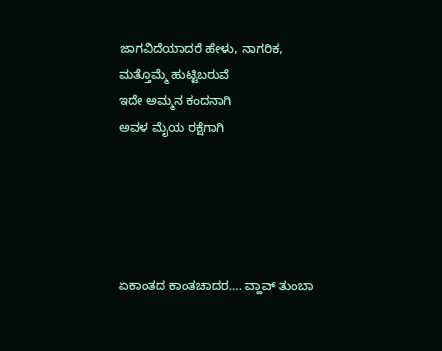ಜಾಗವಿದೆಯಾದರೆ ಹೇಳು, ನಾಗರಿಕ,
ಮತ್ತೊಮ್ಮೆ ಹುಟ್ಟಿಬರುವೆ
ಇದೇ ಅಮ್ಮನ ಕಂದನಾಗಿ
ಅವಳ ಮೈಯ ರಕ್ಷೆಗಾಗಿ





ಏಕಾಂತದ ಕಾಂತಚಾದರ…. ವ್ಹಾವ್ ತುಂಬಾ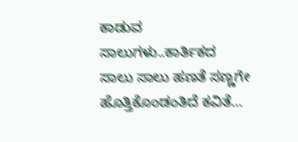ಕಾಡುವ ಸಾಲುಗಳು..ಕಾರ್ತಿಕದ ಸಾಲು ಸಾಲು ಹಣತೆ ಸಣ್ಣಗೇ ಹೊತ್ತಿಕೊಂಡಂತಿದೆ ಕವಿತೆ…